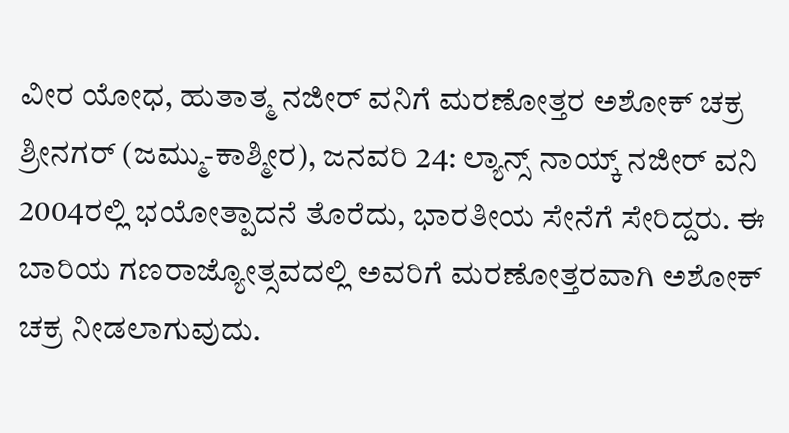ವೀರ ಯೋಧ, ಹುತಾತ್ಮ ನಜೀರ್ ವನಿಗೆ ಮರಣೋತ್ತರ ಅಶೋಕ್ ಚಕ್ರ
ಶ್ರೀನಗರ್ (ಜಮ್ಮು-ಕಾಶ್ಮೀರ), ಜನವರಿ 24: ಲ್ಯಾನ್ಸ್ ನಾಯ್ಕ್ ನಜೀರ್ ವನಿ 2004ರಲ್ಲಿ ಭಯೋತ್ಪಾದನೆ ತೊರೆದು, ಭಾರತೀಯ ಸೇನೆಗೆ ಸೇರಿದ್ದರು. ಈ ಬಾರಿಯ ಗಣರಾಜ್ಯೋತ್ಸವದಲ್ಲಿ ಅವರಿಗೆ ಮರಣೋತ್ತರವಾಗಿ ಅಶೋಕ್ ಚಕ್ರ ನೀಡಲಾಗುವುದು.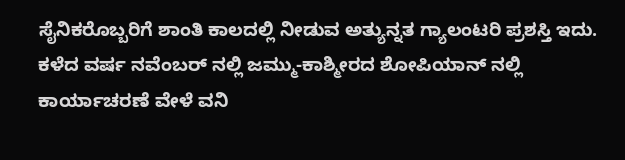ಸೈನಿಕರೊಬ್ಬರಿಗೆ ಶಾಂತಿ ಕಾಲದಲ್ಲಿ ನೀಡುವ ಅತ್ಯುನ್ನತ ಗ್ಯಾಲಂಟರಿ ಪ್ರಶಸ್ತಿ ಇದು.
ಕಳೆದ ವರ್ಷ ನವೆಂಬರ್ ನಲ್ಲಿ ಜಮ್ಮು-ಕಾಶ್ಮೀರದ ಶೋಪಿಯಾನ್ ನಲ್ಲಿ ಕಾರ್ಯಾಚರಣೆ ವೇಳೆ ವನಿ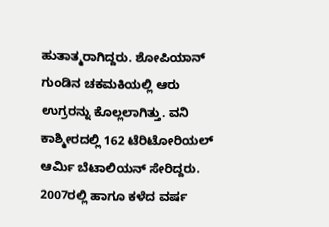ಹುತಾತ್ಮರಾಗಿದ್ದರು. ಶೋಪಿಯಾನ್ ಗುಂಡಿನ ಚಕಮಕಿಯಲ್ಲಿ ಆರು ಉಗ್ರರನ್ನು ಕೊಲ್ಲಲಾಗಿತ್ತು. ವನಿ ಕಾಶ್ಮೀರದಲ್ಲಿ 162 ಟೆರಿಟೋರಿಯಲ್ ಆರ್ಮಿ ಬೆಟಾಲಿಯನ್ ಸೇರಿದ್ದರು.
2007ರಲ್ಲಿ ಹಾಗೂ ಕಳೆದ ವರ್ಷ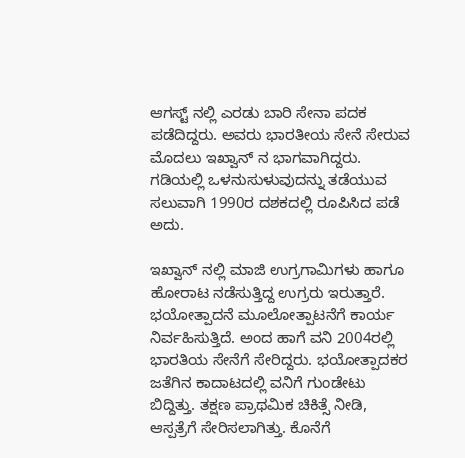ಆಗಸ್ಟ್ ನಲ್ಲಿ ಎರಡು ಬಾರಿ ಸೇನಾ ಪದಕ ಪಡೆದಿದ್ದರು. ಅವರು ಭಾರತೀಯ ಸೇನೆ ಸೇರುವ ಮೊದಲು ಇಖ್ವಾನ್ ನ ಭಾಗವಾಗಿದ್ದರು. ಗಡಿಯಲ್ಲಿ ಒಳನುಸುಳುವುದನ್ನು ತಡೆಯುವ ಸಲುವಾಗಿ 1990ರ ದಶಕದಲ್ಲಿ ರೂಪಿಸಿದ ಪಡೆ ಅದು.

ಇಖ್ವಾನ್ ನಲ್ಲಿ ಮಾಜಿ ಉಗ್ರಗಾಮಿಗಳು ಹಾಗೂ ಹೋರಾಟ ನಡೆಸುತ್ತಿದ್ದ ಉಗ್ರರು ಇರುತ್ತಾರೆ. ಭಯೋತ್ಪಾದನೆ ಮೂಲೋತ್ಪಾಟನೆಗೆ ಕಾರ್ಯ ನಿರ್ವಹಿಸುತ್ತಿದೆ. ಅಂದ ಹಾಗೆ ವನಿ 2004ರಲ್ಲಿ ಭಾರತಿಯ ಸೇನೆಗೆ ಸೇರಿದ್ದರು. ಭಯೋತ್ಪಾದಕರ ಜತೆಗಿನ ಕಾದಾಟದಲ್ಲಿ ವನಿಗೆ ಗುಂಡೇಟು ಬಿದ್ದಿತ್ತು. ತಕ್ಷಣ ಪ್ರಾಥಮಿಕ ಚಿಕಿತ್ಸೆ ನೀಡಿ, ಆಸ್ಪತ್ರೆಗೆ ಸೇರಿಸಲಾಗಿತ್ತು. ಕೊನೆಗೆ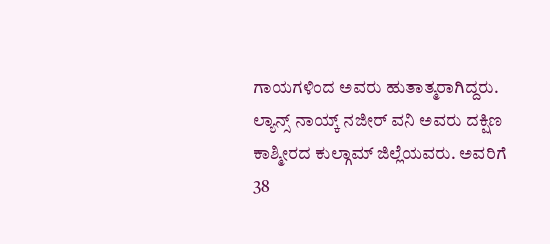ಗಾಯಗಳಿಂದ ಅವರು ಹುತಾತ್ಮರಾಗಿದ್ದರು.
ಲ್ಯಾನ್ಸ್ ನಾಯ್ಕ್ ನಜೀರ್ ವನಿ ಅವರು ದಕ್ಷಿಣ ಕಾಶ್ಮೀರದ ಕುಲ್ಗಾಮ್ ಜಿಲ್ಲೆಯವರು. ಅವರಿಗೆ 38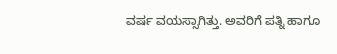ವರ್ಷ ವಯಸ್ಸಾಗಿತ್ತು. ಅವರಿಗೆ ಪತ್ನಿ ಹಾಗೂ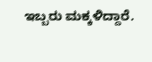ಇಬ್ಬರು ಮಕ್ಕಳಿದ್ದಾರೆ.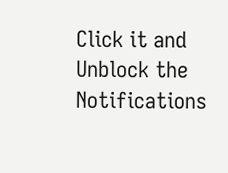Click it and Unblock the Notifications